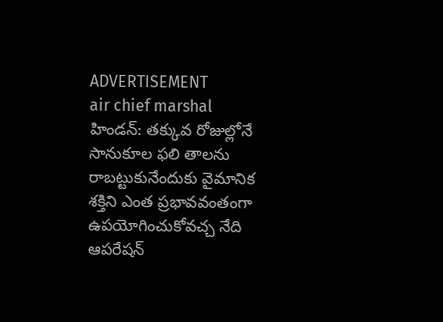ADVERTISEMENT
air chief marshal
హిండన్: తక్కువ రోజుల్లోనే సానుకూల ఫలి తాలను రాబట్టుకునేందుకు వైమానిక శక్తిని ఎంత ప్రభావవంతంగా ఉపయోగించుకోవచ్చ నేది ఆపరేషన్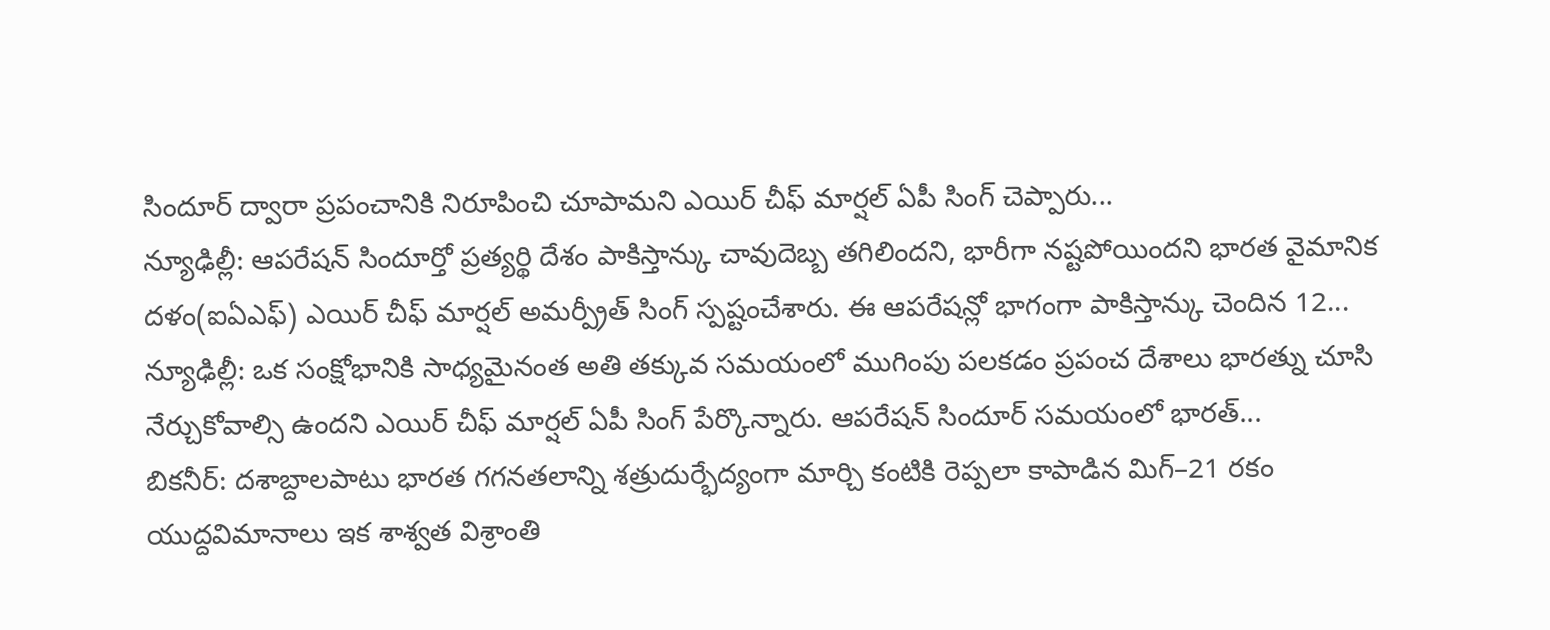సిందూర్ ద్వారా ప్రపంచానికి నిరూపించి చూపామని ఎయిర్ చీఫ్ మార్షల్ ఏపీ సింగ్ చెప్పారు...
న్యూఢిల్లీ: ఆపరేషన్ సిందూర్తో ప్రత్యర్థి దేశం పాకిస్తాన్కు చావుదెబ్బ తగిలిందని, భారీగా నష్టపోయిందని భారత వైమానిక దళం(ఐఏఎఫ్) ఎయిర్ చీఫ్ మార్షల్ అమర్ప్రీత్ సింగ్ స్పష్టంచేశారు. ఈ ఆపరేషన్లో భాగంగా పాకిస్తాన్కు చెందిన 12...
న్యూఢిల్లీ: ఒక సంక్షోభానికి సాధ్యమైనంత అతి తక్కువ సమయంలో ముగింపు పలకడం ప్రపంచ దేశాలు భారత్ను చూసి నేర్చుకోవాల్సి ఉందని ఎయిర్ చీఫ్ మార్షల్ ఏపీ సింగ్ పేర్కొన్నారు. ఆపరేషన్ సిందూర్ సమయంలో భారత్...
బికనీర్: దశాబ్దాలపాటు భారత గగనతలాన్ని శత్రుదుర్భేద్యంగా మార్చి కంటికి రెప్పలా కాపాడిన మిగ్–21 రకం యుద్దవిమానాలు ఇక శాశ్వత విశ్రాంతి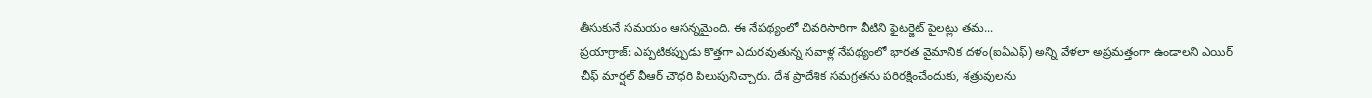తీసుకునే సమయం ఆసన్నమైంది. ఈ నేపథ్యంలో చివరిసారిగా వీటిని ఫైటర్జెట్ పైలట్లు తమ...
ప్రయాగ్రాజ్: ఎప్పటికప్పుడు కొత్తగా ఎదురవుతున్న సవాళ్ల నేపథ్యంలో భారత వైమానిక దళం(ఐఏఎఫ్) అన్ని వేళలా అప్రమత్తంగా ఉండాలని ఎయిర్ చీఫ్ మార్షల్ వీఆర్ చౌధరి పిలుపునిచ్చారు. దేశ ప్రాదేశిక సమగ్రతను పరిరక్షించేందుకు, శత్రువులను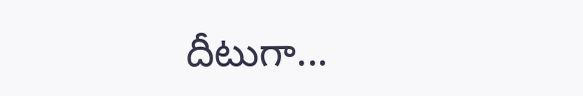దీటుగా...